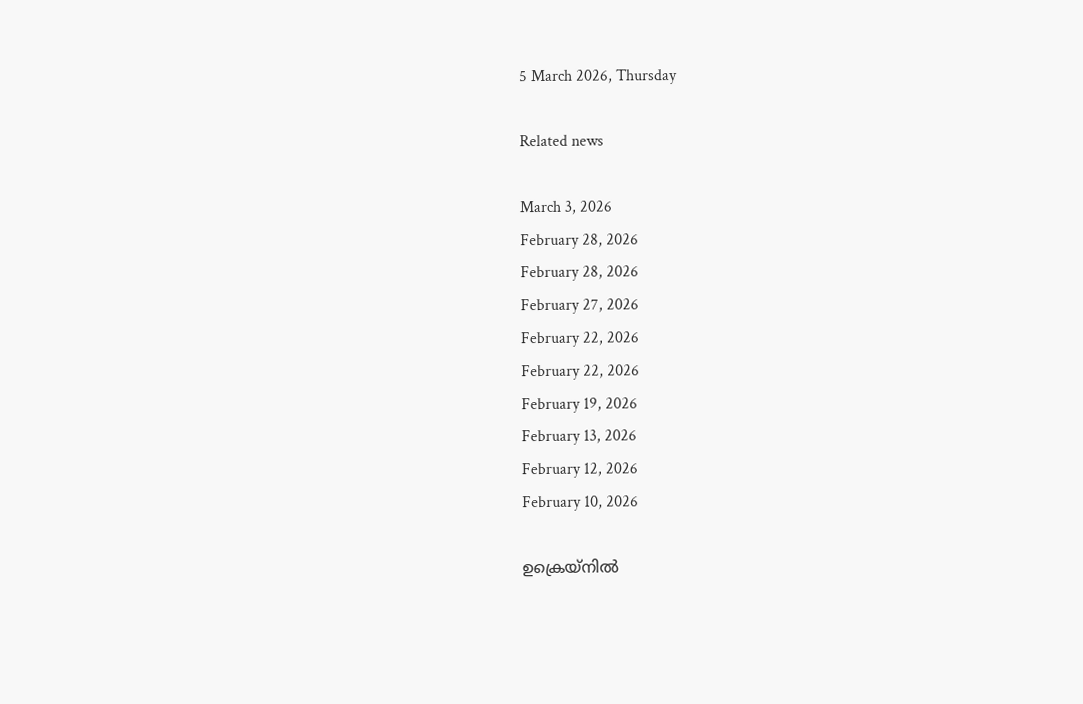5 March 2026, Thursday

Related news

March 3, 2026
February 28, 2026
February 28, 2026
February 27, 2026
February 22, 2026
February 22, 2026
February 19, 2026
February 13, 2026
February 12, 2026
February 10, 2026

ഉക്രെയ്നിൽ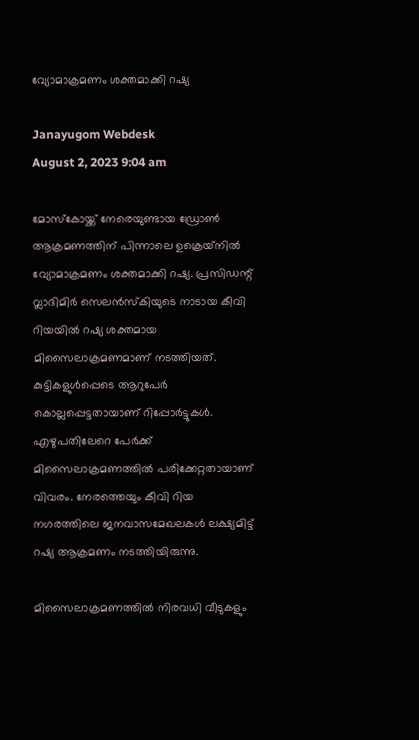വ്യോമാക്രമണം ശക്തമാക്കി റഷ്യ

Janayugom Webdesk
August 2, 2023 9:04 am

മോസ്കോയ്ക്ക് നേരെയുണ്ടായ ഡ്രോൺ ആക്രമണത്തിന് പിന്നാലെ ഉക്രെയ്‍നിൽ വ്യോമാക്രമണം ശക്തമാക്കി റഷ്യ. പ്രസിഡന്റ് വ്ലാദിമിര്‍ സെലൻസ്കിയുടെ നാടായ കീവി റിയയിൽ റഷ്യ ശക്തമായ മിസൈലാക്രമണമാണ് നടത്തിയത്. കുട്ടികളുൾപ്പെടെ ആറുപേർ കൊല്ലപ്പെട്ടതായാണ് റിപ്പോർട്ടുകൾ. എഴുപതിലേറെ പേർക്ക് മിസൈലാക്രമണത്തിൽ പരിക്കേറ്റതായാണ് വിവരം. നേരത്തെയും കീവി റിയ നഗരത്തിലെ ജനവാസമേഖലകൾ ലക്ഷ്യമിട്ട് റഷ്യ ആക്രമണം നടത്തിയിരുന്നു.

മിസൈലാക്രമണത്തിൽ നിരവധി വീടുകളും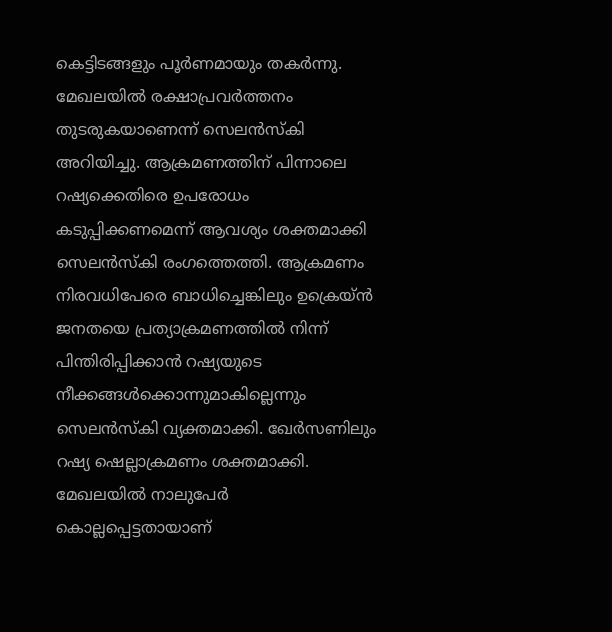കെട്ടിടങ്ങളും പൂർണമായും തകർന്നു. മേഖലയിൽ രക്ഷാപ്രവർത്തനം തുടരുകയാണെന്ന് സെലന്‍സ്കി അറിയിച്ചു. ആക്രമണത്തിന് പിന്നാലെ റഷ്യക്കെതിരെ ഉപരോധം കടുപ്പിക്കണമെന്ന് ആവശ്യം ശക്തമാക്കി സെലൻസ്കി രംഗത്തെത്തി. ആക്രമണം നിരവധിപേരെ ബാധിച്ചെങ്കിലും ഉക്രെയ്ൻ ജനതയെ പ്രത്യാക്രമണത്തില്‍ നിന്ന് പിന്തിരിപ്പിക്കാൻ റഷ്യയുടെ നീക്കങ്ങൾക്കൊന്നുമാകില്ലെന്നും സെലൻസ്കി വ്യക്തമാക്കി. ഖേര്‍സണിലും റഷ്യ ഷെല്ലാക്രമണം ശക്തമാക്കി. മേഖലയിൽ നാലുപേർ കൊല്ലപ്പെട്ടതായാണ്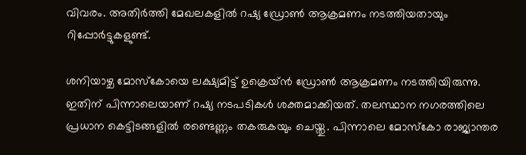വിവരം. അതിർത്തി മേഖലകളിൽ റഷ്യ ഡ്രോൺ ആക്രമണം നടത്തിയതായും റിപ്പോർട്ടുകളുണ്ട്.

ശനിയാഴ്ച മോസ്കോയെ ലക്ഷ്യമിട്ട് ഉക്രെയ്ൻ ഡ്രോൺ ആക്രമണം നടത്തിയിരുന്നു. ഇതിന് പിന്നാലെയാണ് റഷ്യ നടപടികൾ ശക്തമാക്കിയത്. തലസ്ഥാന നഗരത്തിലെ പ്രധാന കെട്ടിടങ്ങളിൽ രണ്ടെണ്ണം തകരുകയും ചെയ്തു. പിന്നാലെ മോസ്കോ രാജ്യാന്തര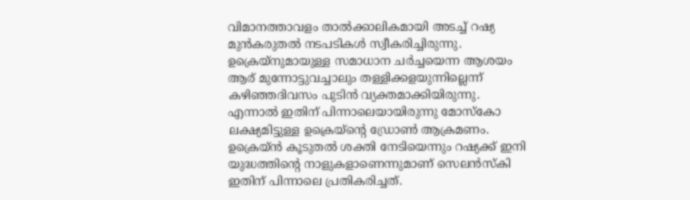വിമാനത്താവളം താല്‍ക്കാലികമായി അടച്ച് റഷ്യ മുൻകരുതൽ നടപടികൾ സ്വീകരിച്ചിരുന്നു. ഉക്രെയ‍്നുമായുള്ള സമാധാന ചർച്ചയെന്ന ആശയം ആര് മുന്നോട്ടുവച്ചാലും തള്ളിക്കളയുന്നില്ലെന്ന് കഴിഞ്ഞദിവസം പുടിൻ വ്യക്തമാക്കിയിരുന്നു. എന്നാൽ ഇതിന് പിന്നാലെയായിരുന്നു മോസ്കോ ലക്ഷ്യമിട്ടുള്ള ഉക്രെയ്ന്റെ ഡ്രോൺ ആക്രമണം. ഉക്രെയ്ൻ കൂടുതൽ ശക്തി നേടിയെന്നും റഷ്യക്ക് ഇനി യുദ്ധത്തിന്റെ നാളുകളാണെന്നുമാണ് സെലന്‍സ്കി ഇതിന് പിന്നാലെ പ്രതികരിച്ചത്.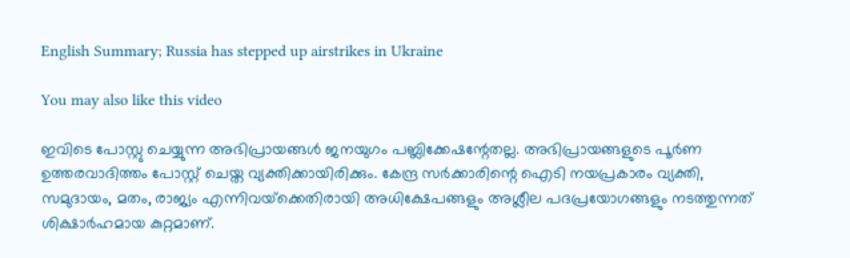English Summary; Russia has stepped up airstrikes in Ukraine

You may also like this video

ഇവിടെ പോസ്റ്റു ചെയ്യുന്ന അഭിപ്രായങ്ങള്‍ ജനയുഗം പബ്ലിക്കേഷന്റേതല്ല. അഭിപ്രായങ്ങളുടെ പൂര്‍ണ ഉത്തരവാദിത്തം പോസ്റ്റ് ചെയ്ത വ്യക്തിക്കായിരിക്കും. കേന്ദ്ര സര്‍ക്കാരിന്റെ ഐടി നയപ്രകാരം വ്യക്തി, സമുദായം, മതം, രാജ്യം എന്നിവയ്‌ക്കെതിരായി അധിക്ഷേപങ്ങളും അശ്ലീല പദപ്രയോഗങ്ങളും നടത്തുന്നത് ശിക്ഷാര്‍ഹമായ കുറ്റമാണ്.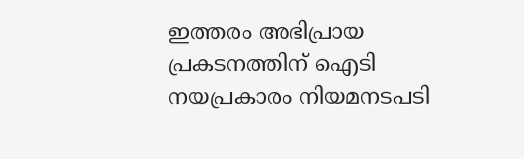ഇത്തരം അഭിപ്രായ പ്രകടനത്തിന് ഐടി നയപ്രകാരം നിയമനടപടി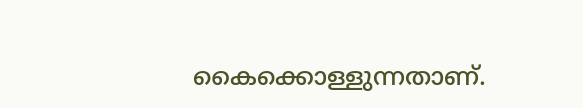കൈക്കൊള്ളുന്നതാണ്.